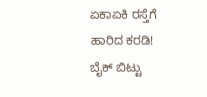ಏಕಾಏಕಿ ರಸ್ತೆಗೆ ಹಾರಿದ ಕರಡಿ! ಬೈಕ್ ಬಿಟ್ಟು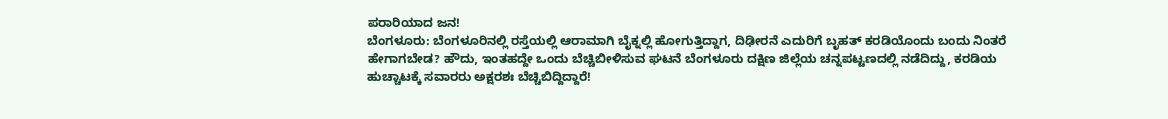ಪರಾರಿಯಾದ ಜನ!
ಬೆಂಗಳೂರು: ಬೆಂಗಳೂರಿನಲ್ಲಿ ರಸ್ತೆಯಲ್ಲಿ ಆರಾಮಾಗಿ ಬೈಕ್ನಲ್ಲಿ ಹೋಗುತ್ತಿದ್ದಾಗ, ದಿಢೀರನೆ ಎದುರಿಗೆ ಬೃಹತ್ ಕರಡಿಯೊಂದು ಬಂದು ನಿಂತರೆ ಹೇಗಾಗಬೇಡ? ಹೌದು, ಇಂತಹದ್ದೇ ಒಂದು ಬೆಚ್ಚಿಬೀಳಿಸುವ ಘಟನೆ ಬೆಂಗಳೂರು ದಕ್ಷಿಣ ಜಿಲ್ಲೆಯ ಚನ್ನಪಟ್ಟಣದಲ್ಲಿ ನಡೆದಿದ್ದು, ಕರಡಿಯ ಹುಚ್ಚಾಟಕ್ಕೆ ಸವಾರರು ಅಕ್ಷರಶಃ ಬೆಚ್ಚಿಬಿದ್ದಿದ್ದಾರೆ!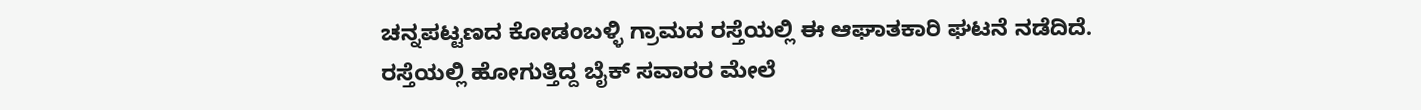ಚನ್ನಪಟ್ಟಣದ ಕೋಡಂಬಳ್ಳಿ ಗ್ರಾಮದ ರಸ್ತೆಯಲ್ಲಿ ಈ ಆಘಾತಕಾರಿ ಘಟನೆ ನಡೆದಿದೆ. ರಸ್ತೆಯಲ್ಲಿ ಹೋಗುತ್ತಿದ್ದ ಬೈಕ್ ಸವಾರರ ಮೇಲೆ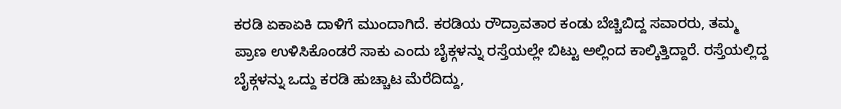ಕರಡಿ ಏಕಾಏಕಿ ದಾಳಿಗೆ ಮುಂದಾಗಿದೆ. ಕರಡಿಯ ರೌದ್ರಾವತಾರ ಕಂಡು ಬೆಚ್ಚಿಬಿದ್ದ ಸವಾರರು, ತಮ್ಮ ಪ್ರಾಣ ಉಳಿಸಿಕೊಂಡರೆ ಸಾಕು ಎಂದು ಬೈಕ್ಗಳನ್ನು ರಸ್ತೆಯಲ್ಲೇ ಬಿಟ್ಟು ಅಲ್ಲಿಂದ ಕಾಲ್ಕಿತ್ತಿದ್ದಾರೆ. ರಸ್ತೆಯಲ್ಲಿದ್ದ ಬೈಕ್ಗಳನ್ನು ಒದ್ದು ಕರಡಿ ಹುಚ್ಚಾಟ ಮೆರೆದಿದ್ದು,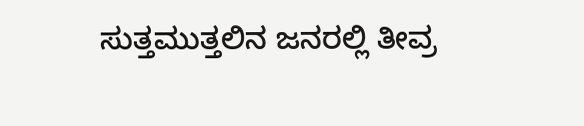ಸುತ್ತಮುತ್ತಲಿನ ಜನರಲ್ಲಿ ತೀವ್ರ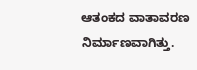ಆತಂಕದ ವಾತಾವರಣ ನಿರ್ಮಾಣವಾಗಿತ್ತು.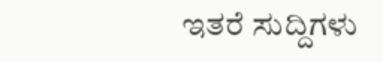ಇತರೆ ಸುದ್ದಿಗಳು